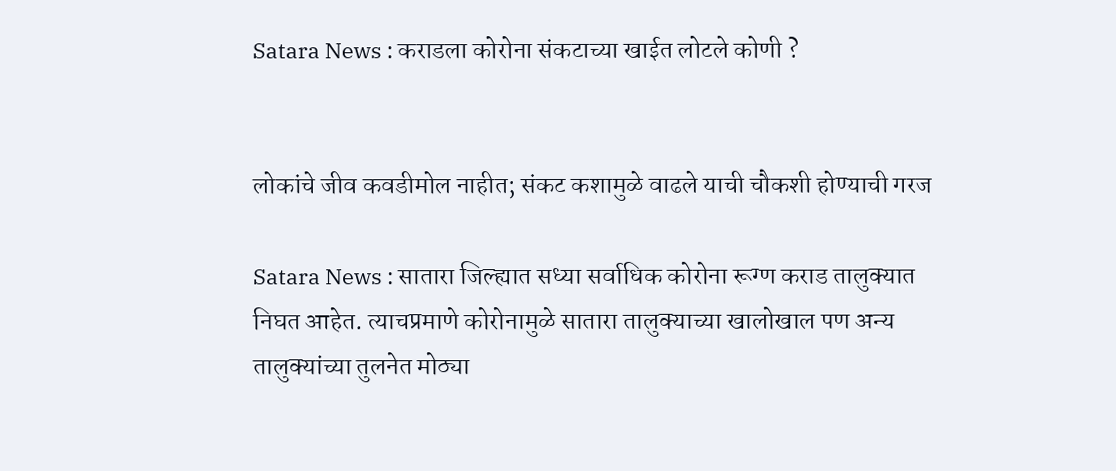Satara News : कराडला कोरोना संकटाच्या खाईत लोटले कोणी ?


लोकांचे जीव कवडीमोल नाहीत; संकट कशामुळे वाढले याची चौकशी होण्याची गरज

Satara News : सातारा जिल्ह्यात सध्या सर्वाधिक कोरोना रूग्ण कराड तालुक्यात निघत आहेत. त्याचप्रमाणे कोरोनामुळे सातारा तालुक्याच्या खालोखाल पण अन्य तालुक्यांच्या तुलनेत मोठ्या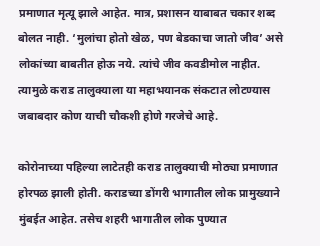प्रमाणात मृत्यू झाले आहेत. मात्र, प्रशासन याबाबत चकार शब्द बोलत नाही. ‘मुलांचा होतो खेळ, पण बेडकाचा जातो जीव’ असे लोकांच्या बाबतीत होऊ नये. त्यांचे जीव कवडीमोल नाहीत. त्यामुळे कराड तालुक्याला या महाभयानक संकटात लोटण्यास जबाबदार कोण याची चौकशी होणे गरजेचे आहे.

कोरोनाच्या पहिल्या लाटेतही कराड तालुक्याची मोठ्या प्रमाणात होरपळ झाली होती. कराडच्या डोंगरी भागातील लोक प्रामुख्याने मुंबईत आहेत. तसेच शहरी भागातील लोक पुण्यात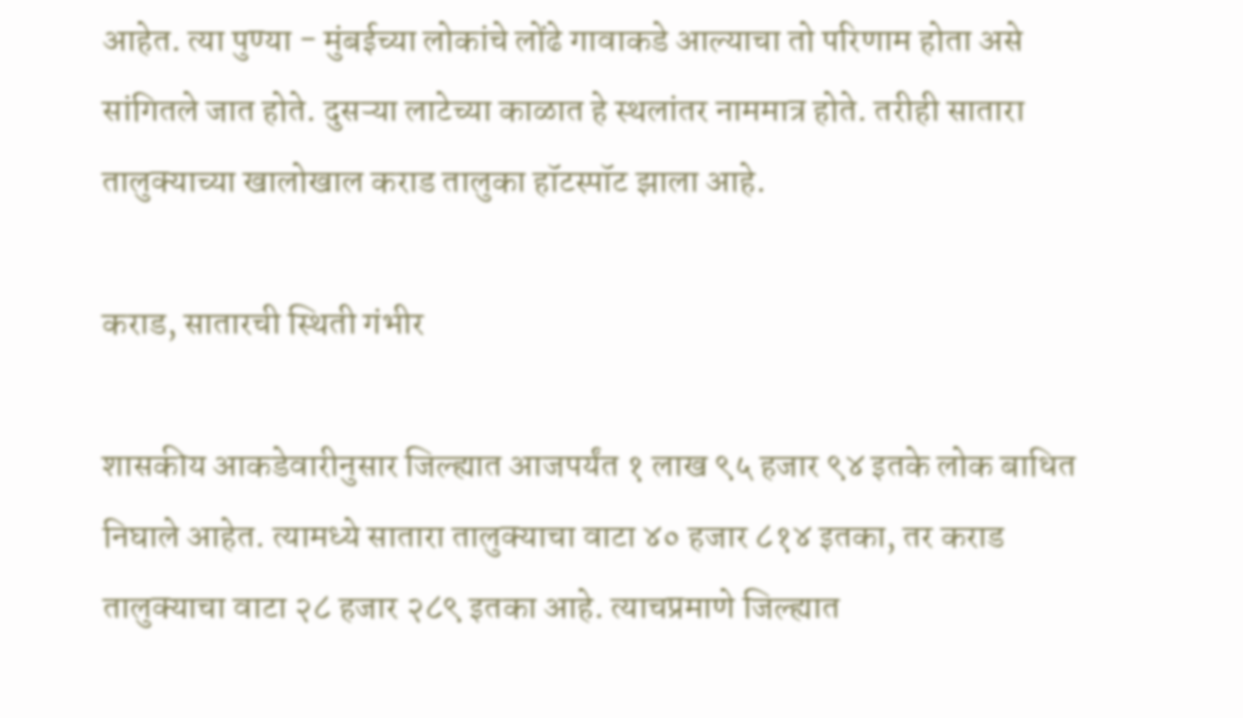आहेत. त्या पुण्या - मुंबईच्या लोकांचे लोंढे गावाकडे आल्याचा तो परिणाम होता असे सांगितले जात होते. दुसऱ्या लाटेच्या काळात हे स्थलांतर नाममात्र होते. तरीही सातारा तालुक्याच्या खालोखाल कराड तालुका हॉटस्पॉट झाला आहे.

कराड, सातारची स्थिती गंभीर

शासकीय आकडेवारीनुसार जिल्ह्यात आजपर्यंत १ लाख ९५ हजार ९४ इतके लोक बाधित निघाले आहेत. त्यामध्ये सातारा तालुक्याचा वाटा ४० हजार ८१४ इतका, तर कराड तालुक्याचा वाटा २८ हजार २८९ इतका आहे. त्याचप्रमाणे जिल्ह्यात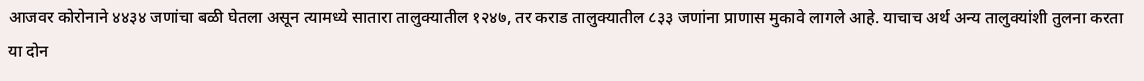आजवर कोरोनाने ४४३४ जणांचा बळी घेतला असून त्यामध्ये सातारा तालुक्यातील १२४७, तर कराड तालुक्यातील ८३३ जणांना प्राणास मुकावे लागले आहे. याचाच अर्थ अन्य तालुक्यांशी तुलना करता या दोन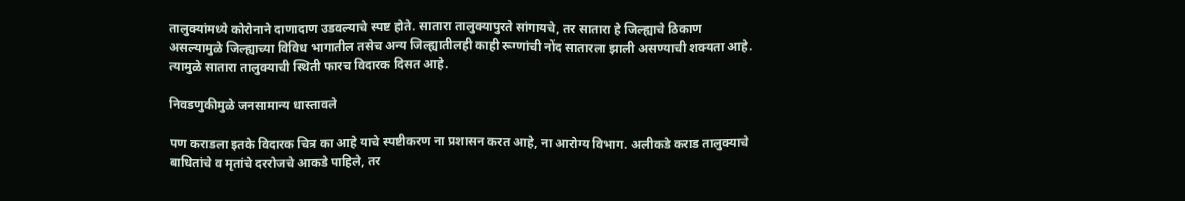तालुक्यांमध्ये कोरोनाने दाणादाण उडवल्याचे स्पष्ट होते. सातारा तालुक्यापुरते सांगायचे, तर सातारा हे जिल्ह्याचे ठिकाण असल्यामुळे जिल्ह्याच्या विविध भागातील तसेच अन्य जिल्ह्यातीलही काही रूग्णांची नोंद सातारला झाली असण्याची शक्यता आहे. त्यामुळे सातारा तालुक्याची स्थिती फारच विदारक दिसत आहे.

निवडणुकीमुळे जनसामान्य धास्तावले

पण कराडला इतके विदारक चित्र का आहे याचे स्पष्टीकरण ना प्रशासन करत आहे, ना आरोग्य विभाग. अलीकडे कराड तालुक्याचे बाधितांचे व मृतांचे दररोजचे आकडे पाहिले, तर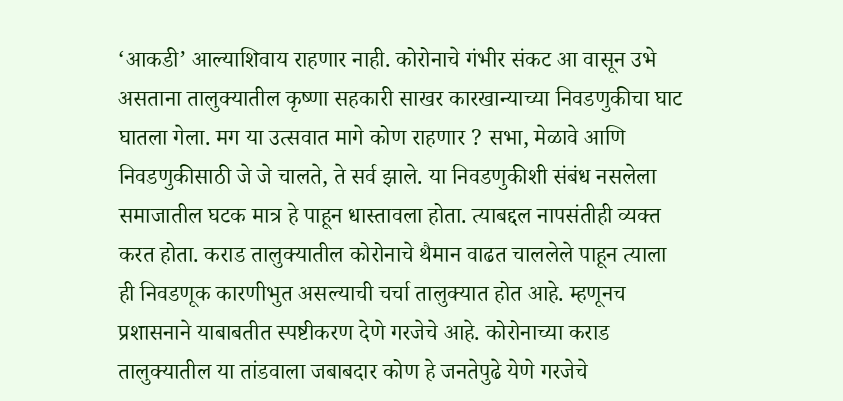‘आकडी’ आल्याशिवाय राहणार नाही. कोरोनाचे गंभीर संकट आ वासून उभे असताना तालुक्यातील कृष्णा सहकारी साखर कारखान्याच्या निवडणुकीचा घाट घातला गेला. मग या उत्सवात मागे कोण राहणार ? सभा, मेळावे आणि निवडणुकीसाठी जे जे चालते, ते सर्व झाले. या निवडणुकीशी संबंध नसलेला समाजातील घटक मात्र हे पाहून धास्तावला होता. त्याबद्दल नापसंतीही व्यक्त करत होता. कराड तालुक्यातील कोरोनाचे थैमान वाढत चाललेले पाहून त्याला ही निवडणूक कारणीभुत असल्याची चर्चा तालुक्यात होत आहे. म्हणूनच प्रशासनाने याबाबतीत स्पष्टीकरण देणे गरजेचे आहे. कोरोनाच्या कराड तालुक्यातील या तांडवाला जबाबदार कोण हे जनतेपुढे येणे गरजेचे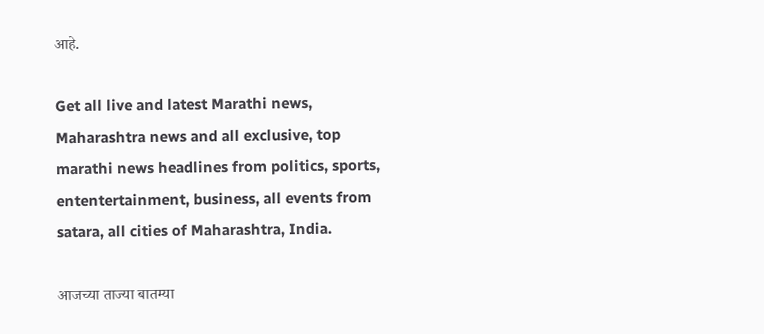आहे.

Get all live and latest Marathi news, Maharashtra news and all exclusive, top marathi news headlines from politics, sports, ententertainment, business, all events from satara, all cities of Maharashtra, India.

आजच्या ताज्या बातम्या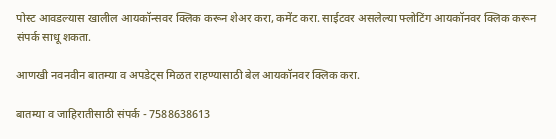पोस्ट आवडल्यास खालील आयकॉन्सवर क्लिक करून शेअर करा, कमेंट करा. साईटवर असलेल्या फ्लोटिंग आयकॉनवर क्लिक करून संपर्क साधू शकता.

आणखी नवनवीन बातम्या व अपडेट्स मिळत राहण्यासाठी बेल आयकॉनवर क्लिक करा.

बातम्या व जाहिरातीसाठी संपर्क - 7588638613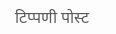टिप्पणी पोस्ट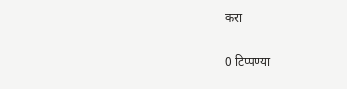करा

0 टिप्पण्या